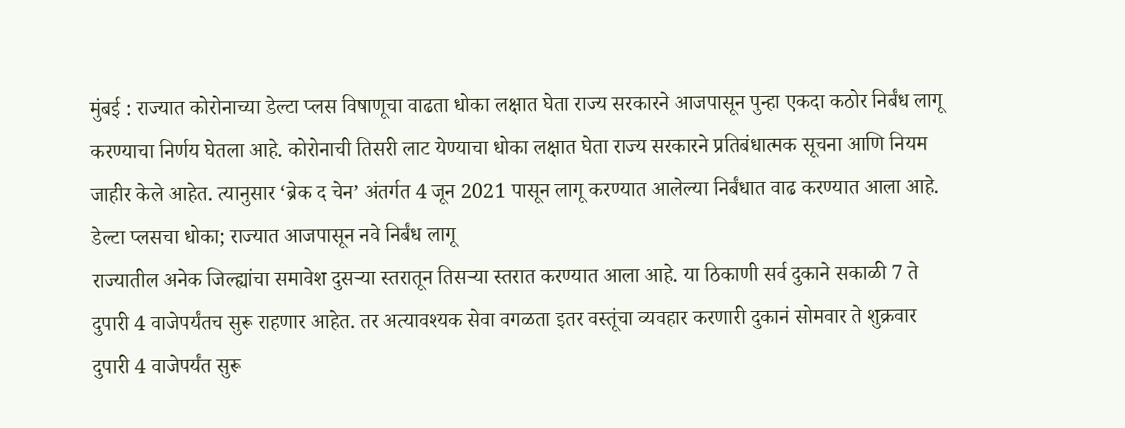मुंबई : राज्यात कोरोनाच्या डेल्टा प्लस विषाणूचा वाढता धोका लक्षात घेता राज्य सरकारने आजपासून पुन्हा एकदा कठोर निर्बंध लागू करण्याचा निर्णय घेतला आहे. कोरोनाची तिसरी लाट येण्याचा धोका लक्षात घेता राज्य सरकारने प्रतिबंधात्मक सूचना आणि नियम जाहीर केले आहेत. त्यानुसार ‘ब्रेक द चेन’ अंतर्गत 4 जून 2021 पासून लागू करण्यात आलेल्या निर्बंधात वाढ करण्यात आला आहे.
डेल्टा प्लसचा धोका; राज्यात आजपासून नवे निर्बंध लागू
राज्यातील अनेक जिल्ह्यांचा समावेश दुसऱ्या स्तरातून तिसऱ्या स्तरात करण्यात आला आहे. या ठिकाणी सर्व दुकाने सकाळी 7 ते दुपारी 4 वाजेपर्यंतच सुरू राहणार आहेत. तर अत्यावश्यक सेवा वगळता इतर वस्तूंचा व्यवहार करणारी दुकानं सोमवार ते शुक्रवार दुपारी 4 वाजेपर्यंत सुरू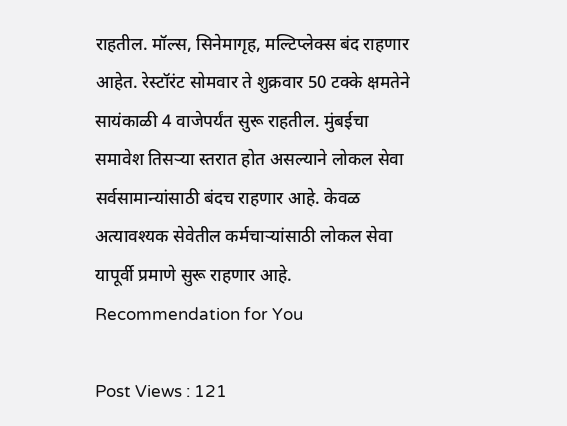राहतील. मॉल्स, सिनेमागृह, मल्टिप्लेक्स बंद राहणार आहेत. रेस्टॉरंट सोमवार ते शुक्रवार 50 टक्के क्षमतेने सायंकाळी 4 वाजेपर्यंत सुरू राहतील. मुंबईचा समावेश तिसऱ्या स्तरात होत असल्याने लोकल सेवा सर्वसामान्यांसाठी बंदच राहणार आहे. केवळ अत्यावश्यक सेवेतील कर्मचाऱ्यांसाठी लोकल सेवा यापूर्वी प्रमाणे सुरू राहणार आहे.
Recommendation for You

Post Views : 121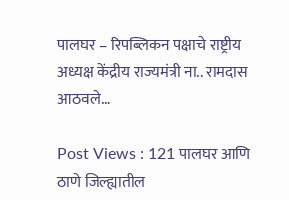पालघर – रिपब्लिकन पक्षाचे राष्ट्रीय अध्यक्ष केंद्रीय राज्यमंत्री ना.. रामदास आठवले…

Post Views : 121 पालघर आणि ठाणे जिल्ह्यातील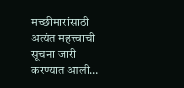मच्छीमारांसाठी अत्यंत महत्त्वाची सूचना जारी करण्यात आली…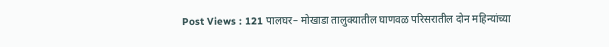Post Views : 121 पालघर– मोखाडा तालुक्यातील घाणवळ परिसरातील दोन महिन्यांच्या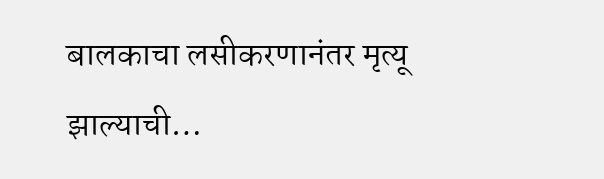बालकाचा लसीकरणानंतर मृत्यू झाल्याची…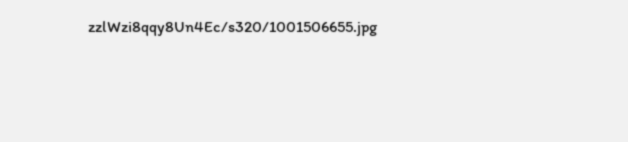zzlWzi8qqy8Un4Ec/s320/1001506655.jpg